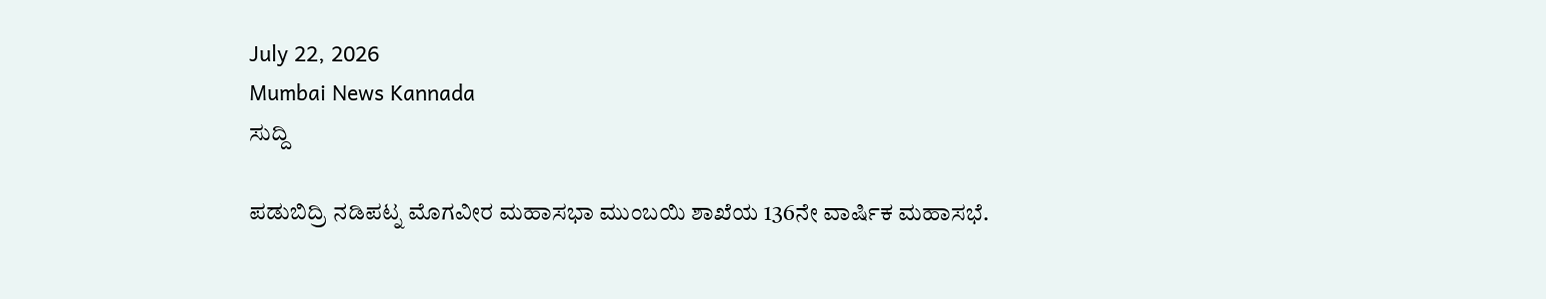July 22, 2026
Mumbai News Kannada
ಸುದ್ದಿ

ಪಡುಬಿದ್ರಿ ನಡಿಪಟ್ನ ಮೊಗವೀರ ಮಹಾಸಭಾ ಮುಂಬಯಿ ಶಾಖೆಯ 136ನೇ ವಾರ್ಷಿಕ ಮಹಾಸಭೆ.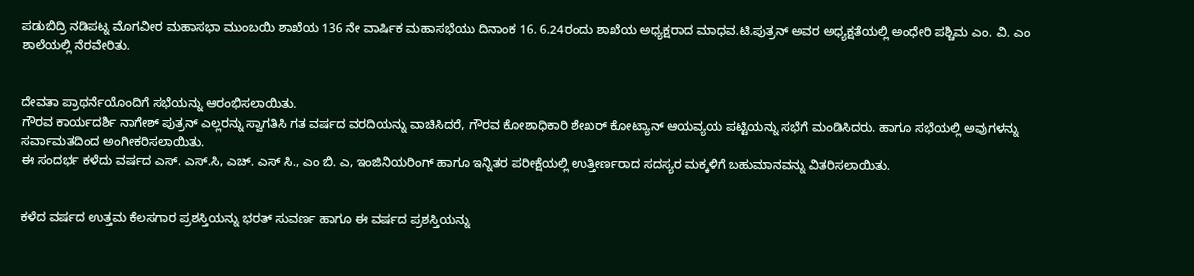ಪಡುಬಿದ್ರಿ ನಡಿಪಟ್ನ ಮೊಗವೀರ ಮಹಾಸಭಾ ಮುಂಬಯಿ ಶಾಖೆಯ 136 ನೇ ವಾರ್ಷಿಕ ಮಹಾಸಭೆಯು ದಿನಾಂಕ 16. 6.24ರಂದು ಶಾಖೆಯ ಅಧ್ಯಕ್ಷರಾದ ಮಾಧವ.ಟಿ.ಪುತ್ರನ್ ಅವರ ಅಧ್ಯಕ್ಷತೆಯಲ್ಲಿ ಅಂಧೇರಿ ಪಶ್ಚಿಮ ಎಂ. ವಿ. ಎಂ ಶಾಲೆಯಲ್ಲಿ ನೆರವೇರಿತು.


ದೇವತಾ ಪ್ರಾಥರ್ನೆಯೊಂದಿಗೆ ಸಭೆಯನ್ನು ಆರಂಭಿಸಲಾಯಿತು.
ಗೌರವ ಕಾರ್ಯದರ್ಶಿ ನಾಗೇಶ್ ಪುತ್ರನ್ ಎಲ್ಲರನ್ನು ಸ್ವಾಗತಿಸಿ ಗತ ವರ್ಷದ ವರದಿಯನ್ನು ವಾಚಿಸಿದರೆ, ಗೌರವ ಕೋಶಾಧಿಕಾರಿ ಶೇಖರ್ ಕೋಟ್ಯಾನ್ ಆಯವ್ಯಯ ಪಟ್ಟಿಯನ್ನು ಸಭೆಗೆ ಮಂಡಿಸಿದರು. ಹಾಗೂ ಸಭೆಯಲ್ಲಿ ಅವುಗಳನ್ನು ಸರ್ವಾಮತದಿಂದ ಅಂಗೀಕರಿಸಲಾಯಿತು.
ಈ ಸಂದರ್ಭ ಕಳೆದು ವರ್ಷದ ಎಸ್. ಎಸ್.ಸಿ, ಎಚ್. ಎಸ್ ಸಿ., ಎಂ ಬಿ. ಎ, ಇಂಜಿನಿಯರಿಂಗ್ ಹಾಗೂ ಇನ್ನಿತರ ಪರೀಕ್ಷೆಯಲ್ಲಿ ಉತ್ತೀರ್ಣರಾದ ಸದಸ್ಯರ ಮಕ್ಕಳಿಗೆ ಬಹುಮಾನವನ್ನು ವಿತರಿಸಲಾಯಿತು.


ಕಳೆದ ವರ್ಷದ ಉತ್ತಮ ಕೆಲಸಗಾರ ಪ್ರಶಸ್ತಿಯನ್ನು ಭರತ್ ಸುವರ್ಣ ಹಾಗೂ ಈ ವರ್ಷದ ಪ್ರಶಸ್ತಿಯನ್ನು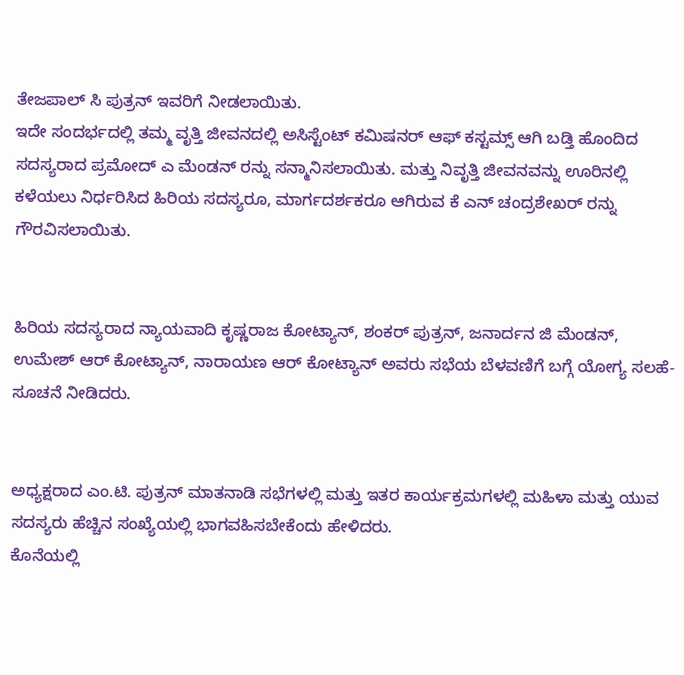ತೇಜಪಾಲ್ ಸಿ ಪುತ್ರನ್ ಇವರಿಗೆ ನೀಡಲಾಯಿತು.
ಇದೇ ಸಂದರ್ಭದಲ್ಲಿ ತಮ್ಮ ವೃತ್ತಿ ಜೀವನದಲ್ಲಿ ಅಸಿಸ್ಟೆಂಟ್ ಕಮಿಷನರ್ ಆಫ್ ಕಸ್ಟಮ್ಸ್ ಆಗಿ ಬಡ್ತಿ ಹೊಂದಿದ ಸದಸ್ಯರಾದ ಪ್ರಮೋದ್ ಎ ಮೆಂಡನ್ ರನ್ನು ಸನ್ಮಾನಿಸಲಾಯಿತು. ಮತ್ತು ನಿವೃತ್ತಿ ಜೀವನವನ್ನು ಊರಿನಲ್ಲಿ ಕಳೆಯಲು ನಿರ್ಧರಿಸಿದ ಹಿರಿಯ ಸದಸ್ಯರೂ, ಮಾರ್ಗದರ್ಶಕರೂ ಆಗಿರುವ ಕೆ ಎನ್ ಚಂದ್ರಶೇಖರ್ ರನ್ನು ಗೌರವಿಸಲಾಯಿತು.


ಹಿರಿಯ ಸದಸ್ಯರಾದ ನ್ಯಾಯವಾದಿ ಕೃಷ್ಣರಾಜ ಕೋಟ್ಯಾನ್, ಶಂಕರ್ ಪುತ್ರನ್, ಜನಾರ್ದನ ಜಿ ಮೆಂಡನ್, ಉಮೇಶ್ ಆರ್ ಕೋಟ್ಯಾನ್, ನಾರಾಯಣ ಆರ್ ಕೋಟ್ಯಾನ್ ಅವರು ಸಭೆಯ ಬೆಳವಣಿಗೆ ಬಗ್ಗೆ ಯೋಗ್ಯ ಸಲಹೆ- ಸೂಚನೆ ನೀಡಿದರು.


ಅಧ್ಯಕ್ಷರಾದ ಎಂ.ಟಿ. ಪುತ್ರನ್ ಮಾತನಾಡಿ ಸಭೆಗಳಲ್ಲಿ ಮತ್ತು ಇತರ ಕಾರ್ಯಕ್ರಮಗಳಲ್ಲಿ ಮಹಿಳಾ ಮತ್ತು ಯುವ ಸದಸ್ಯರು ಹೆಚ್ಚಿನ ಸಂಖ್ಯೆಯಲ್ಲಿ ಭಾಗವಹಿಸಬೇಕೆಂದು ಹೇಳಿದರು.
ಕೊನೆಯಲ್ಲಿ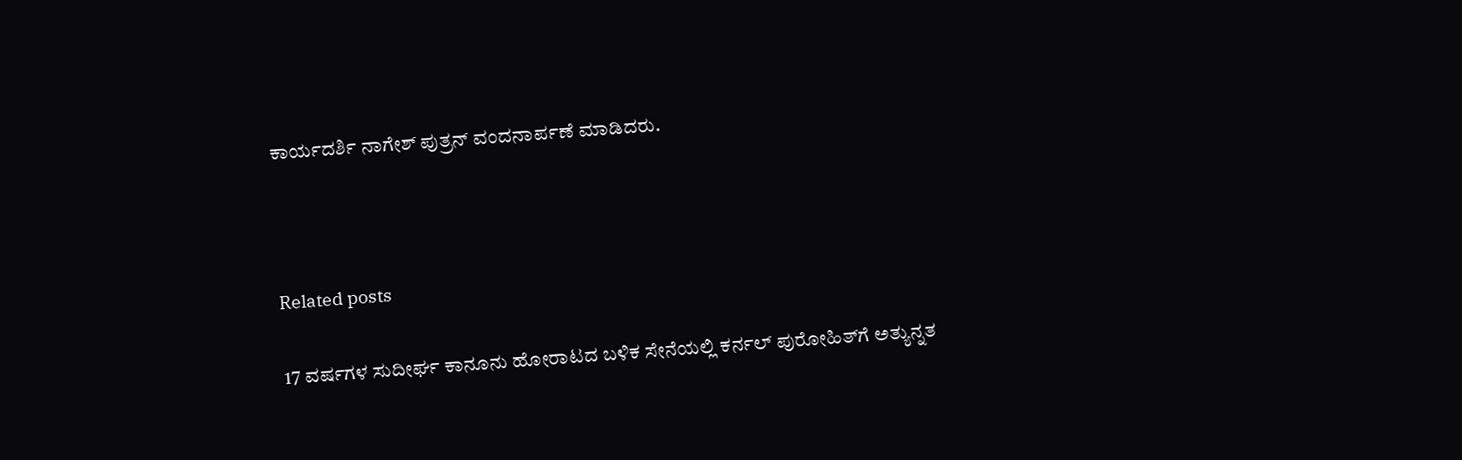ಕಾರ್ಯದರ್ಶಿ ನಾಗೇಶ್ ಪುತ್ರನ್ ವಂದನಾರ್ಪಣೆ ಮಾಡಿದರು.



Related posts

17 ವರ್ಷಗಳ ಸುದೀರ್ಘ ಕಾನೂನು ಹೋರಾಟದ ಬಳಿಕ ಸೇನೆಯಲ್ಲಿ ಕರ್ನಲ್ ಪುರೋಹಿತ್‌ಗೆ ಅತ್ಯುನ್ನತ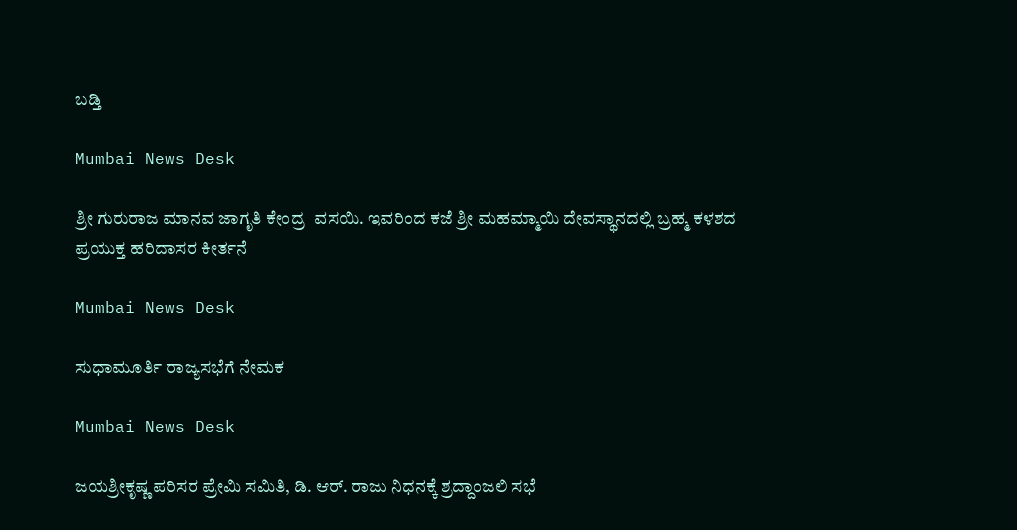ಬಡ್ತಿ

Mumbai News Desk

ಶ್ರೀ ಗುರುರಾಜ ಮಾನವ ಜಾಗೃತಿ ಕೇಂದ್ರ  ವಸಯಿ. ಇವರಿಂದ ಕಜೆ ಶ್ರೀ ಮಹಮ್ಮಾಯಿ ದೇವಸ್ಥಾನದಲ್ಲಿ ಬ್ರಹ್ಮ ಕಳಶದ ಪ್ರಯುಕ್ತ ಹರಿದಾಸರ ಕೀರ್ತನೆ

Mumbai News Desk

ಸುಧಾಮೂರ್ತಿ ರಾಜ್ಯಸಭೆಗೆ ನೇಮಕ

Mumbai News Desk

ಜಯಶ್ರೀಕೃಷ್ಣ ಪರಿಸರ ಪ್ರೇಮಿ ಸಮಿತಿ, ಡಿ. ಆರ್. ರಾಜು ನಿಧನಕ್ಕೆ ಶ್ರದ್ದಾಂಜಲಿ ಸಭೆ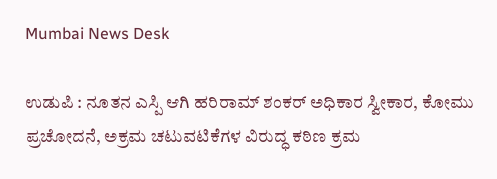Mumbai News Desk

ಉಡುಪಿ : ನೂತನ ಎಸ್ಪಿ ಆಗಿ ಹರಿರಾಮ್ ಶಂಕರ್ ಅಧಿಕಾರ ಸ್ವೀಕಾರ, ಕೋಮು ಪ್ರಚೋದನೆ, ಅಕ್ರಮ ಚಟುವಟಿಕೆಗಳ ವಿರುದ್ಧ ಕಠಿಣ ಕ್ರಮ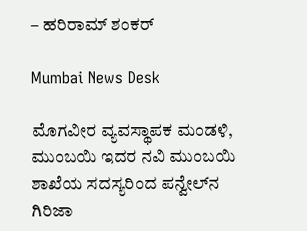– ಹರಿರಾಮ್ ಶಂಕರ್

Mumbai News Desk

ಮೊಗವೀರ ವ್ಯವಸ್ಥಾಪಕ ಮಂಡಳಿ, ಮುಂಬಯಿ ಇದರ ನವಿ ಮುಂಬಯಿ ಶಾಖೆಯ ಸದಸ್ಯರಿಂದ ಪನ್ವೇಲ್‌ನ ಗಿರಿಜಾ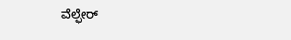ವೆಲ್ಫೇರ್‌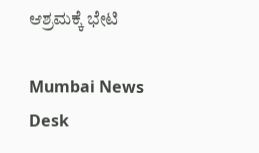ಆಶ್ರಮಕ್ಕೆ ಭೇಟಿ

Mumbai News Desk